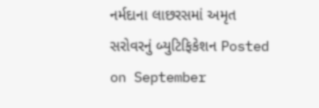નર્મદાના લાછરસમાં અમૃત સરોવરનું બ્યુટિફિકેશન Posted on September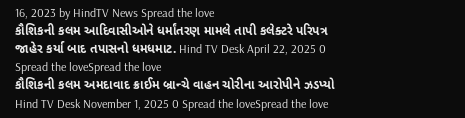16, 2023 by HindTV News Spread the love
કૌશિકની કલમ આદિવાસીઓને ધર્માંતરણ મામલે તાપી કલેક્ટરે પરિપત્ર જાહેર કર્યા બાદ તપાસનો ધમધમાટ. Hind TV Desk April 22, 2025 0 Spread the loveSpread the love
કૌશિકની કલમ અમદાવાદ ક્રાઈમ બ્રાન્ચે વાહન ચોરીના આરોપીને ઝડપ્યો Hind TV Desk November 1, 2025 0 Spread the loveSpread the love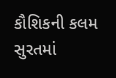કૌશિકની કલમ સુરતમાં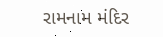રામનામ મંદિર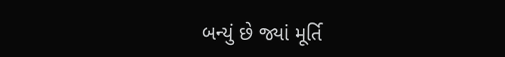બન્યું છે જ્યાં મૂર્તિ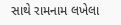સાથે રામનામ લખેલા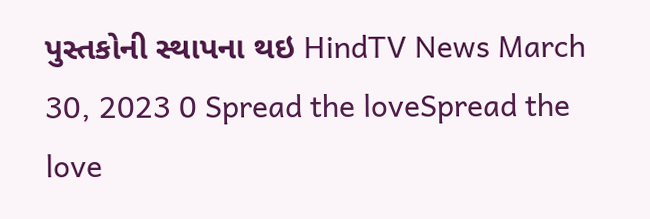પુસ્તકોની સ્થાપના થઇ HindTV News March 30, 2023 0 Spread the loveSpread the love